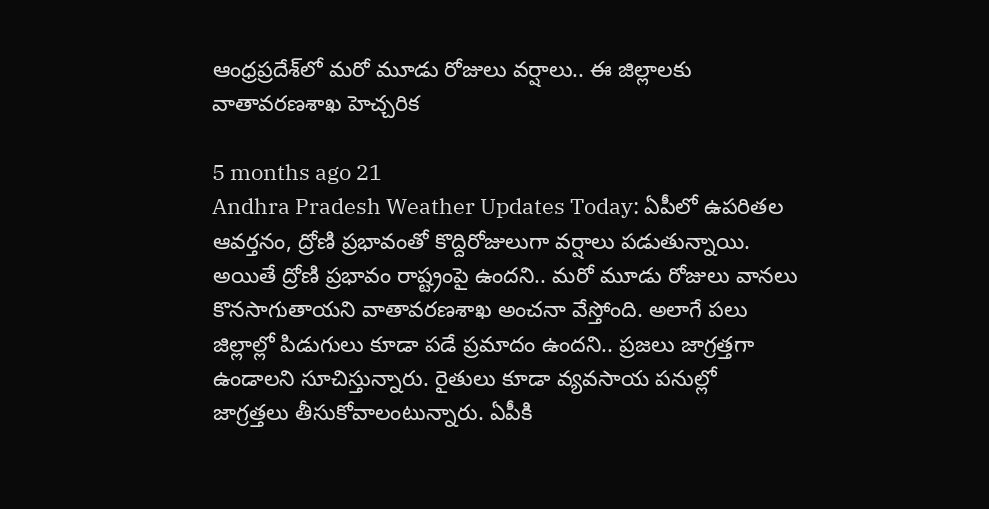ఆంధ్రప్రదేశ్‌లో మరో మూడు రోజులు వర్షాలు.. ఈ జిల్లాలకు వాతావరణశాఖ హెచ్చరిక

5 months ago 21
Andhra Pradesh Weather Updates Today: ఏపీలో ఉపరితల ఆవర్తనం, ద్రోణి ప్రభావంతో కొద్దిరోజులుగా వర్షాలు పడుతున్నాయి. అయితే ద్రోణి ప్రభావం రాష్ట్రంపై ఉందని.. మరో మూడు రోజులు వానలు కొనసాగుతాయని వాతావరణశాఖ అంచనా వేస్తోంది. అలాగే పలు జిల్లాల్లో పిడుగులు కూడా పడే ప్రమాదం ఉందని.. ప్రజలు జాగ్రత్తగా ఉండాలని సూచిస్తున్నారు. రైతులు కూడా వ్యవసాయ పనుల్లో జాగ్రత్తలు తీసుకోవాలంటున్నారు. ఏపీకి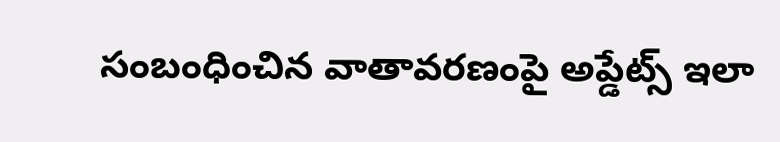సంబంధించిన వాతావరణంపై అప్డేట్స్ ఇలా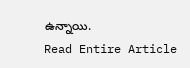ఉన్నాయి.
Read Entire Article